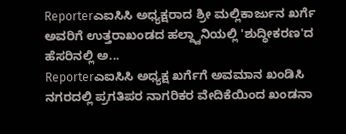Reporterಎಐಸಿಸಿ ಅಧ್ಯಕ್ಷರಾದ ಶ್ರೀ ಮಲ್ಲಿಕಾರ್ಜುನ ಖರ್ಗೆ ಅವರಿಗೆ ಉತ್ತರಾಖಂಡದ ಹಲ್ದ್ವಾನಿಯಲ್ಲಿ 'ಶುದ್ಧೀಕರಣ'ದ ಹೆಸರಿನಲ್ಲಿ ಅ...
Reporterಎಐಸಿಸಿ ಅಧ್ಯಕ್ಷ ಖರ್ಗೆಗೆ ಅವಮಾನ ಖಂಡಿಸಿ ನಗರದಲ್ಲಿ ಪ್ರಗತಿಪರ ನಾಗರಿಕರ ವೇದಿಕೆಯಿಂದ ಖಂಡನಾ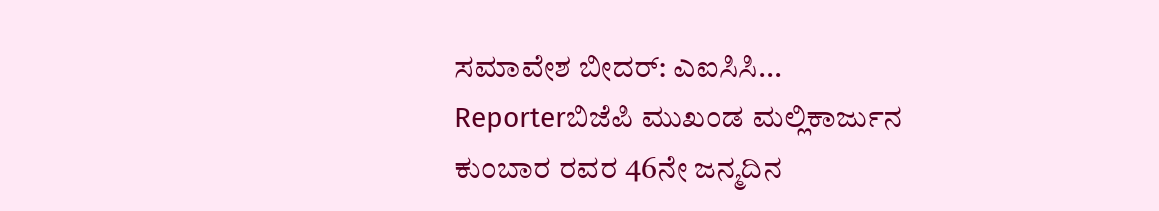ಸಮಾವೇಶ ಬೀದರ್: ಎಐಸಿಸಿ...
Reporterಬಿಜೆಪಿ ಮುಖಂಡ ಮಲ್ಲಿಕಾರ್ಜುನ ಕುಂಬಾರ ರವರ 46ನೇ ಜನ್ಮದಿನ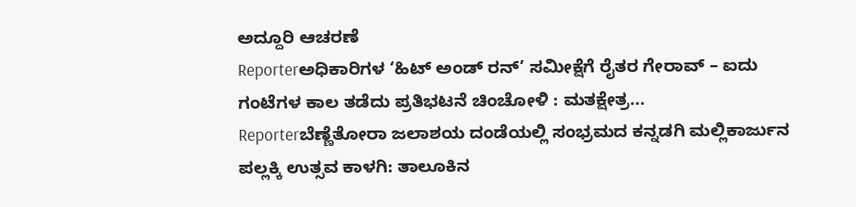ಅದ್ದೂರಿ ಆಚರಣೆ
Reporterಅಧಿಕಾರಿಗಳ ‘ಹಿಟ್ ಅಂಡ್ ರನ್’ ಸಮೀಕ್ಷೆಗೆ ರೈತರ ಗೇರಾವ್ – ಐದು ಗಂಟೆಗಳ ಕಾಲ ತಡೆದು ಪ್ರತಿಭಟನೆ ಚಿಂಚೋಳಿ : ಮತಕ್ಷೇತ್ರ...
Reporterಬೆಣ್ಣೆತೋರಾ ಜಲಾಶಯ ದಂಡೆಯಲ್ಲಿ ಸಂಭ್ರಮದ ಕನ್ನಡಗಿ ಮಲ್ಲಿಕಾರ್ಜುನ ಪಲ್ಲಕ್ಕಿ ಉತ್ಸವ ಕಾಳಗಿ: ತಾಲೂಕಿನ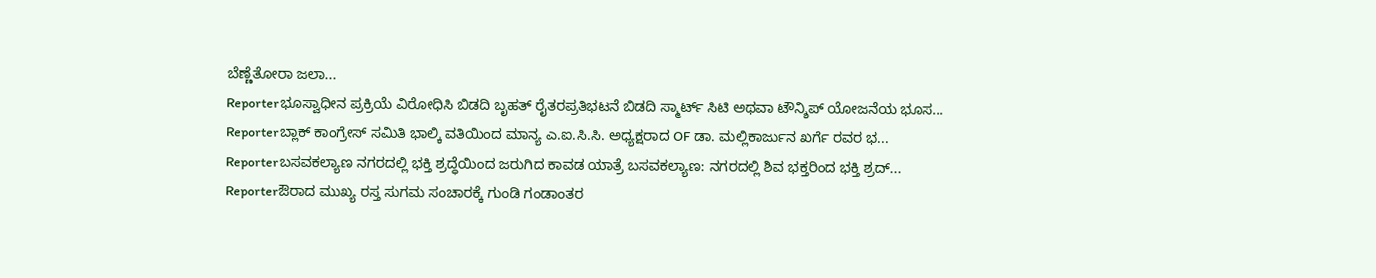ಬೆಣ್ಣೆತೋರಾ ಜಲಾ...
Reporterಭೂಸ್ವಾಧೀನ ಪ್ರಕ್ರಿಯೆ ವಿರೋಧಿಸಿ ಬಿಡದಿ ಬೃಹತ್ ರೈತರಪ್ರತಿಭಟನೆ ಬಿಡದಿ ಸ್ಮಾರ್ಟ್ ಸಿಟಿ ಅಥವಾ ಟೌನ್ಶಿಪ್ ಯೋಜನೆಯ ಭೂಸ...
Reporterಬ್ಲಾಕ್ ಕಾಂಗ್ರೇಸ್ ಸಮಿತಿ ಭಾಲ್ಕಿ ವತಿಯಿಂದ ಮಾನ್ಯ ಎ.ಐ.ಸಿ.ಸಿ. ಅಧ್ಯಕ್ಷರಾದ OF ಡಾ. ಮಲ್ಲಿಕಾರ್ಜುನ ಖರ್ಗೆ ರವರ ಭ...
Reporterಬಸವಕಲ್ಯಾಣ ನಗರದಲ್ಲಿ ಭಕ್ತಿ ಶ್ರದ್ಧೆಯಿಂದ ಜರುಗಿದ ಕಾವಡ ಯಾತ್ರೆ ಬಸವಕಲ್ಯಾಣ: ನಗರದಲ್ಲಿ ಶಿವ ಭಕ್ತರಿಂದ ಭಕ್ತಿ ಶ್ರದ್...
Reporterಔರಾದ ಮುಖ್ಯ ರಸ್ತ ಸುಗಮ ಸಂಚಾರಕ್ಕೆ ಗುಂಡಿ ಗಂಡಾಂತರ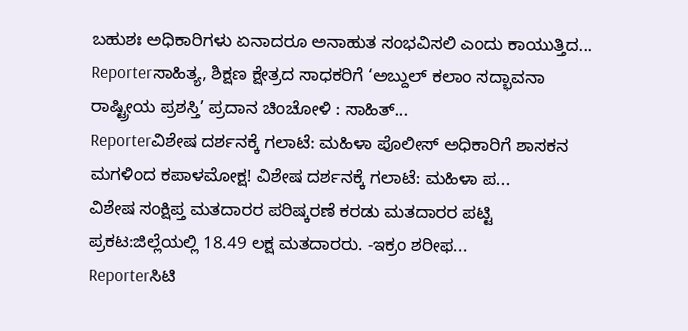ಬಹುಶಃ ಅಧಿಕಾರಿಗಳು ಏನಾದರೂ ಅನಾಹುತ ಸಂಭವಿಸಲಿ ಎಂದು ಕಾಯುತ್ತಿದ...
Reporterಸಾಹಿತ್ಯ, ಶಿಕ್ಷಣ ಕ್ಷೇತ್ರದ ಸಾಧಕರಿಗೆ ‘ಅಬ್ದುಲ್ ಕಲಾಂ ಸದ್ಭಾವನಾ ರಾಷ್ಟ್ರೀಯ ಪ್ರಶಸ್ತಿ’ ಪ್ರದಾನ ಚಿಂಚೋಳಿ : ಸಾಹಿತ್...
Reporterವಿಶೇಷ ದರ್ಶನಕ್ಕೆ ಗಲಾಟೆ: ಮಹಿಳಾ ಪೊಲೀಸ್ ಅಧಿಕಾರಿಗೆ ಶಾಸಕನ ಮಗಳಿಂದ ಕಪಾಳಮೋಕ್ಷ! ವಿಶೇಷ ದರ್ಶನಕ್ಕೆ ಗಲಾಟೆ: ಮಹಿಳಾ ಪ...
ವಿಶೇಷ ಸಂಕ್ಷಿಪ್ತ ಮತದಾರರ ಪರಿಷ್ಕರಣೆ ಕರಡು ಮತದಾರರ ಪಟ್ಟಿ ಪ್ರಕಟ:ಜಿಲ್ಲೆಯಲ್ಲಿ 18.49 ಲಕ್ಷ ಮತದಾರರು. -ಇಕ್ರಂ ಶರೀಫ...
Reporterಸಿಟಿ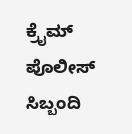ಕ್ರೈಮ್ ಪೊಲೀಸ್ ಸಿಬ್ಬಂದಿ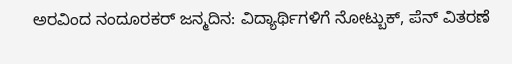ಅರವಿಂದ ನಂದೂರಕರ್ ಜನ್ಮದಿನ: ವಿದ್ಯಾರ್ಥಿಗಳಿಗೆ ನೋಟ್ಬುಕ್, ಪೆನ್ ವಿತರಣೆ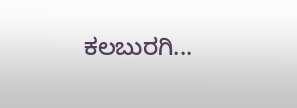ಕಲಬುರಗಿ...